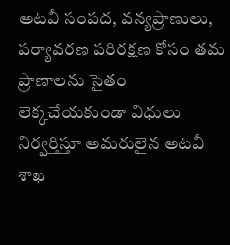అటవీ సంపద, వన్యప్రాణులు, పర్యావరణ పరిరక్షణ కోసం తమ ప్రాణాలను సైతం లెక్కచేయకుండా విధులు నిర్వర్తిస్తూ అమరులైన అటవీ శాఖ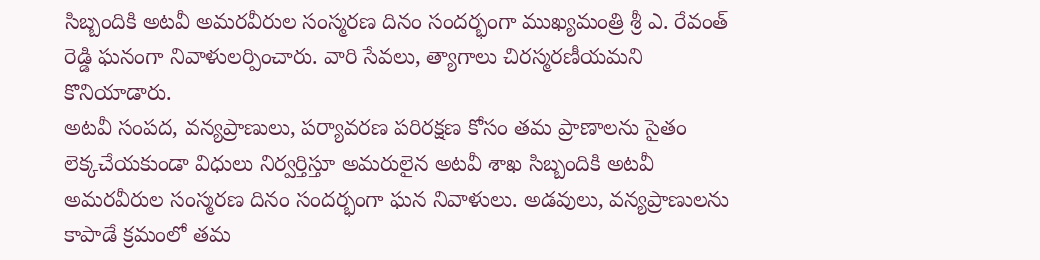సిబ్బందికి అటవీ అమరవీరుల సంస్మరణ దినం సందర్భంగా ముఖ్యమంత్రి శ్రీ ఎ. రేవంత్ రెడ్డి ఘనంగా నివాళులర్పించారు. వారి సేవలు, త్యాగాలు చిరస్మరణీయమని కొనియాడారు.
అటవీ సంపద, వన్యప్రాణులు, పర్యావరణ పరిరక్షణ కోసం తమ ప్రాణాలను సైతం లెక్కచేయకుండా విధులు నిర్వర్తిస్తూ అమరులైన అటవీ శాఖ సిబ్బందికి అటవీ అమరవీరుల సంస్మరణ దినం సందర్భంగా ఘన నివాళులు. అడవులు, వన్యప్రాణులను కాపాడే క్రమంలో తమ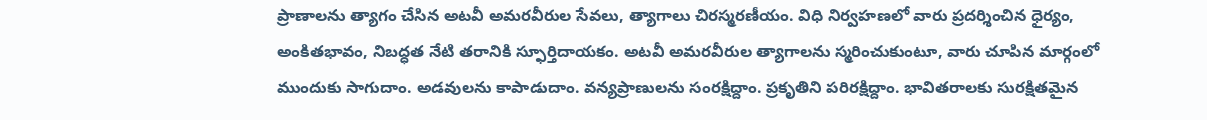ప్రాణాలను త్యాగం చేసిన అటవీ అమరవీరుల సేవలు, త్యాగాలు చిరస్మరణీయం. విధి నిర్వహణలో వారు ప్రదర్శించిన ధైర్యం, అంకితభావం, నిబద్ధత నేటి తరానికి స్ఫూర్తిదాయకం. అటవీ అమరవీరుల త్యాగాలను స్మరించుకుంటూ, వారు చూపిన మార్గంలో ముందుకు సాగుదాం. అడవులను కాపాడుదాం. వన్యప్రాణులను సంరక్షిద్దాం. ప్రకృతిని పరిరక్షిద్దాం. భావితరాలకు సురక్షితమైన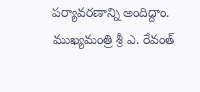పర్యావరణాన్ని అందిద్దాం. ముఖ్యమంత్రి శ్రీ ఎ. రేవంత్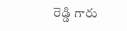రెడ్డి గారు